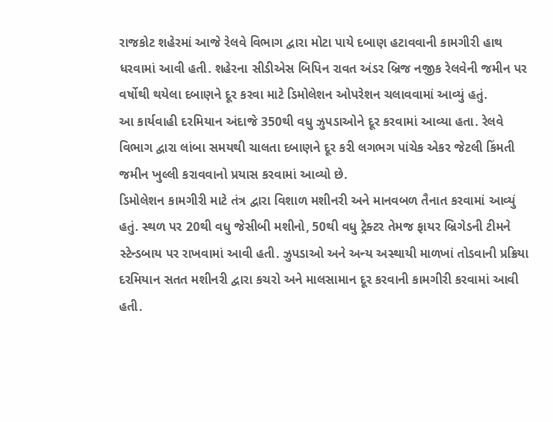રાજકોટ શહેરમાં આજે રેલવે વિભાગ દ્વારા મોટા પાયે દબાણ હટાવવાની કામગીરી હાથ ધરવામાં આવી હતી. શહેરના સીડીએસ બિપિન રાવત અંડર બ્રિજ નજીક રેલવેની જમીન પર વર્ષોથી થયેલા દબાણને દૂર કરવા માટે ડિમોલેશન ઓપરેશન ચલાવવામાં આવ્યું હતું.
આ કાર્યવાહી દરમિયાન અંદાજે 350થી વધુ ઝુપડાઓને દૂર કરવામાં આવ્યા હતા. રેલવે વિભાગ દ્વારા લાંબા સમયથી ચાલતા દબાણને દૂર કરી લગભગ પાંચેક એકર જેટલી કિંમતી જમીન ખુલ્લી કરાવવાનો પ્રયાસ કરવામાં આવ્યો છે.
ડિમોલેશન કામગીરી માટે તંત્ર દ્વારા વિશાળ મશીનરી અને માનવબળ તૈનાત કરવામાં આવ્યું હતું. સ્થળ પર 20થી વધુ જેસીબી મશીનો, 50થી વધુ ટ્રેક્ટર તેમજ ફાયર બ્રિગેડની ટીમને સ્ટેન્ડબાય પર રાખવામાં આવી હતી. ઝુપડાઓ અને અન્ય અસ્થાયી માળખાં તોડવાની પ્રક્રિયા દરમિયાન સતત મશીનરી દ્વારા કચરો અને માલસામાન દૂર કરવાની કામગીરી કરવામાં આવી હતી.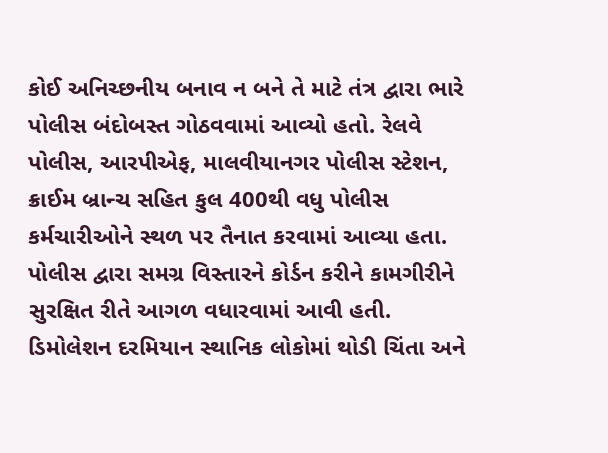કોઈ અનિચ્છનીય બનાવ ન બને તે માટે તંત્ર દ્વારા ભારે પોલીસ બંદોબસ્ત ગોઠવવામાં આવ્યો હતો. રેલવે પોલીસ, આરપીએફ, માલવીયાનગર પોલીસ સ્ટેશન, ક્રાઈમ બ્રાન્ચ સહિત કુલ 400થી વધુ પોલીસ કર્મચારીઓને સ્થળ પર તૈનાત કરવામાં આવ્યા હતા. પોલીસ દ્વારા સમગ્ર વિસ્તારને કોર્ડન કરીને કામગીરીને સુરક્ષિત રીતે આગળ વધારવામાં આવી હતી.
ડિમોલેશન દરમિયાન સ્થાનિક લોકોમાં થોડી ચિંતા અને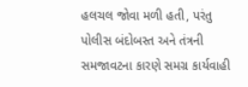હલચલ જોવા મળી હતી, પરંતુ પોલીસ બંદોબસ્ત અને તંત્રની સમજાવટના કારણે સમગ્ર કાર્યવાહી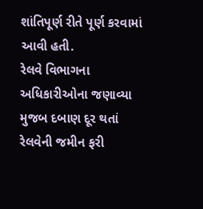શાંતિપૂર્ણ રીતે પૂર્ણ કરવામાં આવી હતી.
રેલવે વિભાગના અધિકારીઓના જણાવ્યા મુજબ દબાણ દૂર થતાં રેલવેની જમીન ફરી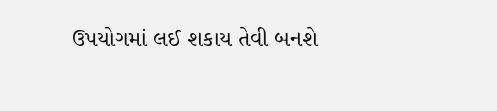ઉપયોગમાં લઈ શકાય તેવી બનશે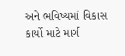અને ભવિષ્યમાં વિકાસ કાર્યો માટે માર્ગ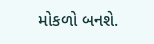મોકળો બનશે.